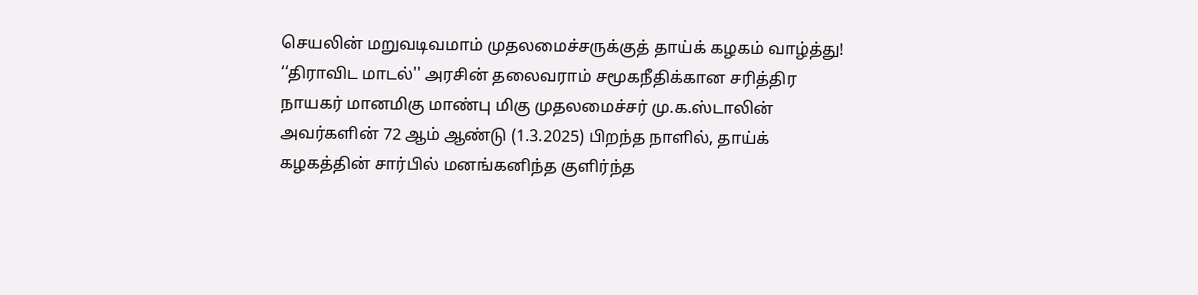செயலின் மறுவடிவமாம் முதலமைச்சருக்குத் தாய்க் கழகம் வாழ்த்து!
‘‘திராவிட மாடல்'' அரசின் தலைவராம் சமூகநீதிக்கான சரித்திர நாயகர் மானமிகு மாண்பு மிகு முதலமைச்சர் மு.க.ஸ்டாலின் அவர்களின் 72 ஆம் ஆண்டு (1.3.2025) பிறந்த நாளில், தாய்க் கழகத்தின் சார்பில் மனங்கனிந்த குளிர்ந்த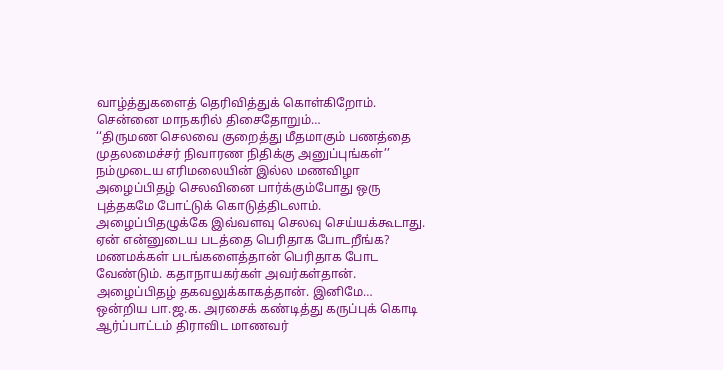வாழ்த்துகளைத் தெரிவித்துக் கொள்கிறோம். சென்னை மாநகரில் திசைதோறும்…
‘‘திருமண செலவை குறைத்து மீதமாகும் பணத்தை முதலமைச்சர் நிவாரண நிதிக்கு அனுப்புங்கள்’’
நம்முடைய எரிமலையின் இல்ல மணவிழா அழைப்பிதழ் செலவினை பார்க்கும்போது ஒரு புத்தகமே போட்டுக் கொடுத்திடலாம். அழைப்பிதழுக்கே இவ்வளவு செலவு செய்யக்கூடாது. ஏன் என்னுடைய படத்தை பெரிதாக போடறீங்க? மணமக்கள் படங்களைத்தான் பெரிதாக போட வேண்டும். கதாநாயகர்கள் அவர்கள்தான். அழைப்பிதழ் தகவலுக்காகத்தான். இனிமே…
ஒன்றிய பா.ஜ.க. அரசைக் கண்டித்து கருப்புக் கொடி ஆர்ப்பாட்டம் திராவிட மாணவர்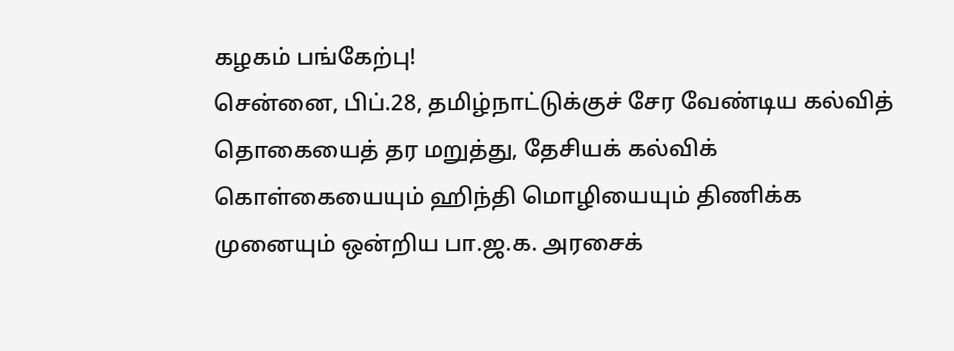கழகம் பங்கேற்பு!
சென்னை, பிப்.28, தமிழ்நாட்டுக்குச் சேர வேண்டிய கல்வித் தொகையைத் தர மறுத்து, தேசியக் கல்விக் கொள்கையையும் ஹிந்தி மொழியையும் திணிக்க முனையும் ஒன்றிய பா.ஜ.க. அரசைக்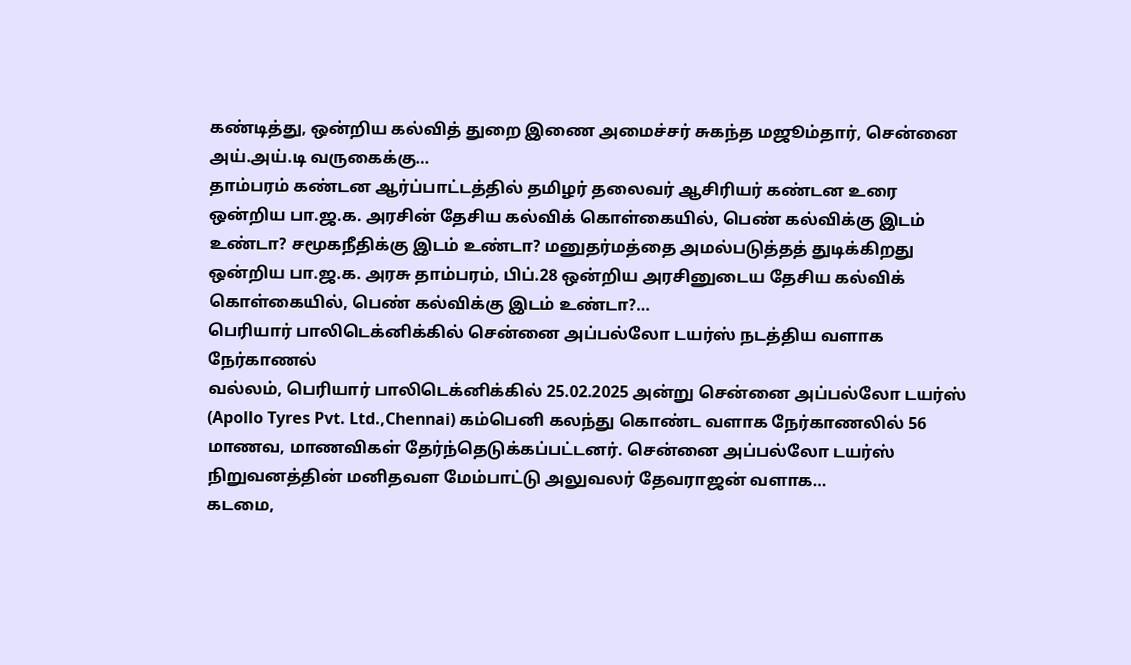கண்டித்து, ஒன்றிய கல்வித் துறை இணை அமைச்சர் சுகந்த மஜூம்தார், சென்னை அய்.அய்.டி வருகைக்கு…
தாம்பரம் கண்டன ஆர்ப்பாட்டத்தில் தமிழர் தலைவர் ஆசிரியர் கண்டன உரை
ஒன்றிய பா.ஜ.க. அரசின் தேசிய கல்விக் கொள்கையில், பெண் கல்விக்கு இடம் உண்டா? சமூகநீதிக்கு இடம் உண்டா? மனுதர்மத்தை அமல்படுத்தத் துடிக்கிறது ஒன்றிய பா.ஜ.க. அரசு தாம்பரம், பிப்.28 ஒன்றிய அரசினுடைய தேசிய கல்விக் கொள்கையில், பெண் கல்விக்கு இடம் உண்டா?…
பெரியார் பாலிடெக்னிக்கில் சென்னை அப்பல்லோ டயர்ஸ் நடத்திய வளாக நேர்காணல்
வல்லம், பெரியார் பாலிடெக்னிக்கில் 25.02.2025 அன்று சென்னை அப்பல்லோ டயர்ஸ் (Apollo Tyres Pvt. Ltd.,Chennai) கம்பெனி கலந்து கொண்ட வளாக நேர்காணலில் 56 மாணவ, மாணவிகள் தேர்ந்தெடுக்கப்பட்டனர். சென்னை அப்பல்லோ டயர்ஸ் நிறுவனத்தின் மனிதவள மேம்பாட்டு அலுவலர் தேவராஜன் வளாக…
கடமை,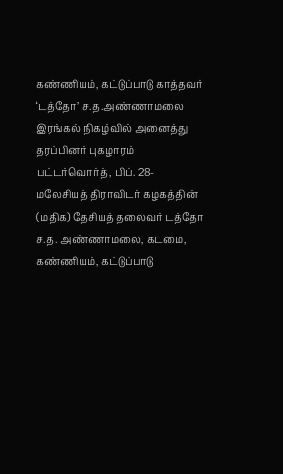கண்ணியம், கட்டுப்பாடு காத்தவர் ‘டத்தோ’ ச.த.அண்ணாமலை இரங்கல் நிகழ்வில் அனைத்து தரப்பினர் புகழாரம்
பட்டர்வொர்த், பிப். 28- மலேசியத் திராவிடர் கழகத்தின் (மதிக) தேசியத் தலைவர் டத்தோ ச.த. அண்ணாமலை, கடமை, கண்ணியம், கட்டுப்பாடு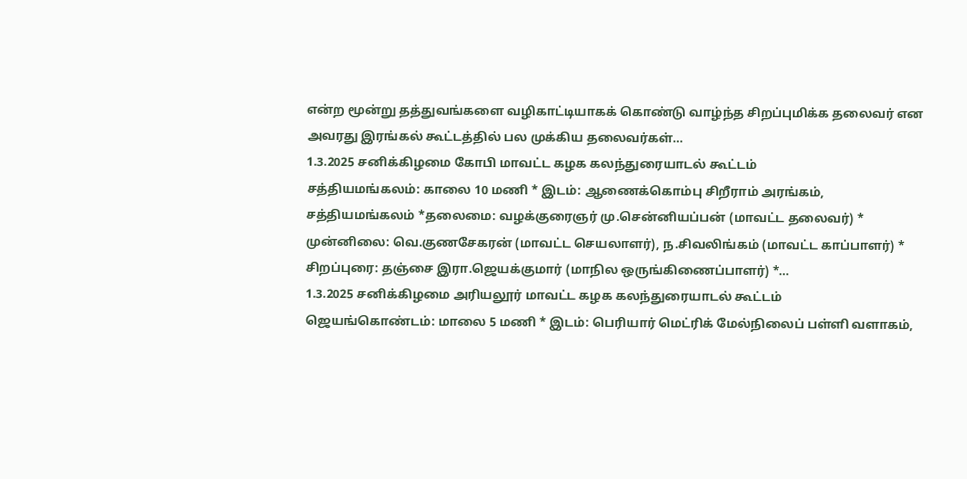என்ற மூன்று தத்துவங்களை வழிகாட்டியாகக் கொண்டு வாழ்ந்த சிறப்புமிக்க தலைவர் என அவரது இரங்கல் கூட்டத்தில் பல முக்கிய தலைவர்கள்…
1.3.2025 சனிக்கிழமை கோபி மாவட்ட கழக கலந்துரையாடல் கூட்டம்
சத்தியமங்கலம்: காலை 10 மணி * இடம்: ஆணைக்கொம்பு சிறீராம் அரங்கம், சத்தியமங்கலம் *தலைமை: வழக்குரைஞர் மு.சென்னியப்பன் (மாவட்ட தலைவர்) * முன்னிலை: வெ.குணசேகரன் (மாவட்ட செயலாளர்), ந.சிவலிங்கம் (மாவட்ட காப்பாளர்) * சிறப்புரை: தஞ்சை இரா.ஜெயக்குமார் (மாநில ஒருங்கிணைப்பாளர்) *…
1.3.2025 சனிக்கிழமை அரியலூர் மாவட்ட கழக கலந்துரையாடல் கூட்டம்
ஜெயங்கொண்டம்: மாலை 5 மணி * இடம்: பெரியார் மெட்ரிக் மேல்நிலைப் பள்ளி வளாகம்,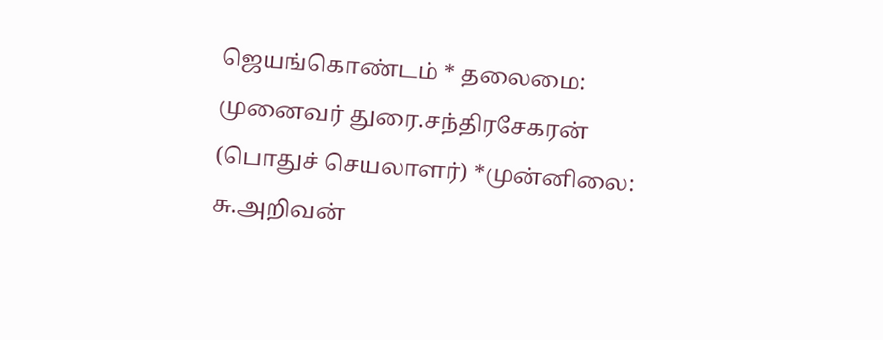ஜெயங்கொண்டம் * தலைமை: முனைவர் துரை.சந்திரசேகரன் (பொதுச் செயலாளர்) *முன்னிலை: சு.அறிவன்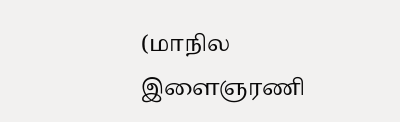(மாநில இளைஞரணி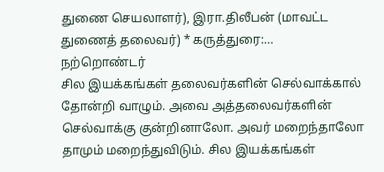துணை செயலாளர்), இரா.திலீபன் (மாவட்ட துணைத் தலைவர்) * கருத்துரை:…
நற்றொண்டர்
சில இயக்கங்கள் தலைவர்களின் செல்வாக்கால் தோன்றி வாழும். அவை அத்தலைவர்களின் செல்வாக்கு குன்றினாலோ. அவர் மறைந்தாலோ தாமும் மறைந்துவிடும். சில இயக்கங்கள்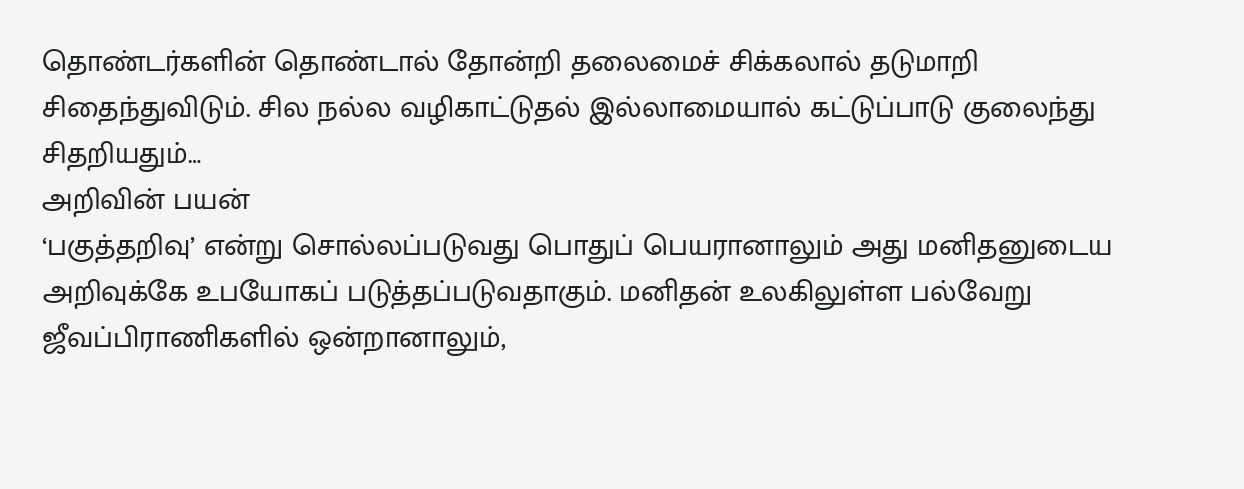தொண்டர்களின் தொண்டால் தோன்றி தலைமைச் சிக்கலால் தடுமாறி சிதைந்துவிடும். சில நல்ல வழிகாட்டுதல் இல்லாமையால் கட்டுப்பாடு குலைந்து சிதறியதும்…
அறிவின் பயன்
‘பகுத்தறிவு’ என்று சொல்லப்படுவது பொதுப் பெயரானாலும் அது மனிதனுடைய அறிவுக்கே உபயோகப் படுத்தப்படுவதாகும். மனிதன் உலகிலுள்ள பல்வேறு ஜீவப்பிராணிகளில் ஒன்றானாலும்,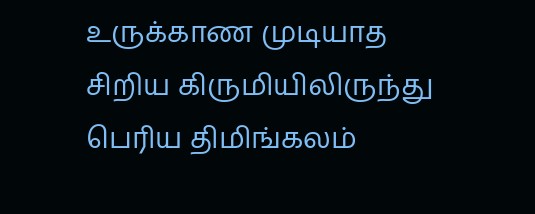உருக்காண முடியாத சிறிய கிருமியிலிருந்து பெரிய திமிங்கலம்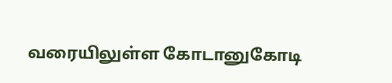வரையிலுள்ள கோடானுகோடி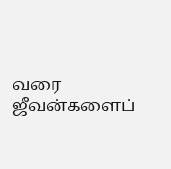வரை ஜீவன்களைப்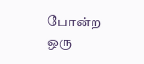போன்ற ஒரு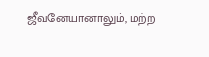ஜீவனேயானாலும், மற்ற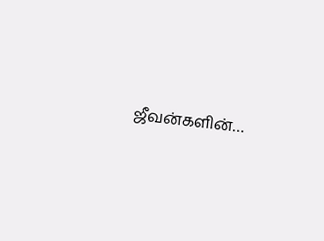ஜீவன்களின்…